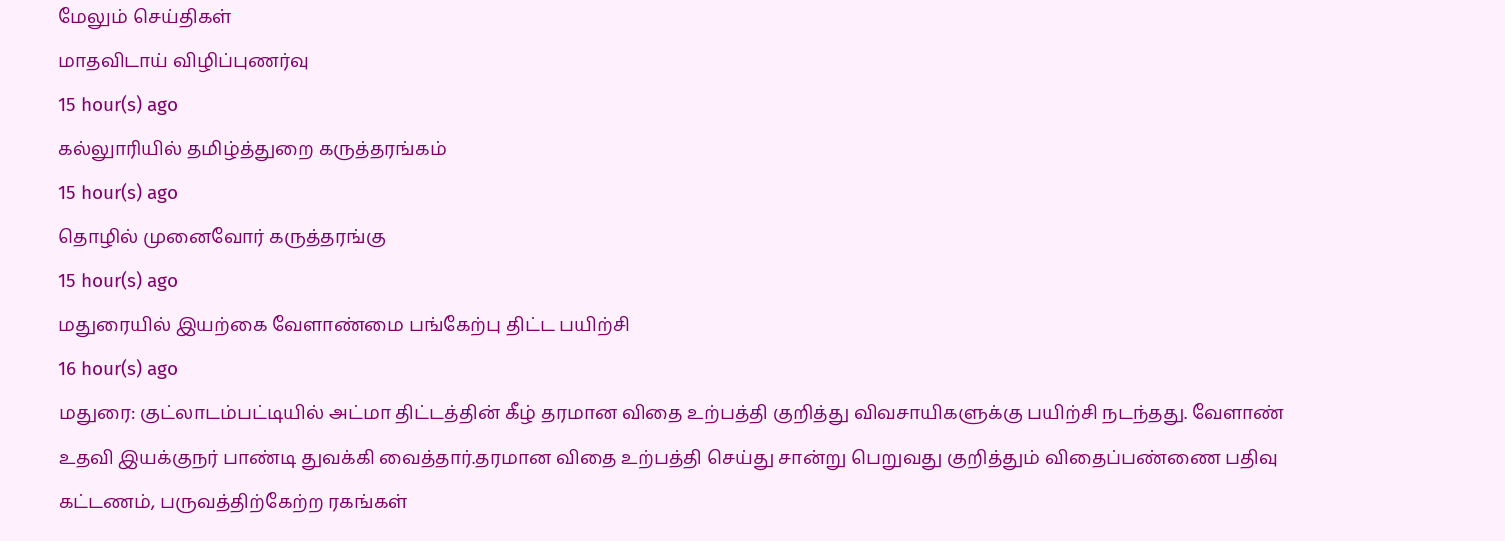மேலும் செய்திகள்
மாதவிடாய் விழிப்புணர்வு
15 hour(s) ago
கல்லுாரியில் தமிழ்த்துறை கருத்தரங்கம்
15 hour(s) ago
தொழில் முனைவோர் கருத்தரங்கு
15 hour(s) ago
மதுரையில் இயற்கை வேளாண்மை பங்கேற்பு திட்ட பயிற்சி
16 hour(s) ago
மதுரை: குட்லாடம்பட்டியில் அட்மா திட்டத்தின் கீழ் தரமான விதை உற்பத்தி குறித்து விவசாயிகளுக்கு பயிற்சி நடந்தது. வேளாண் உதவி இயக்குநர் பாண்டி துவக்கி வைத்தார்.தரமான விதை உற்பத்தி செய்து சான்று பெறுவது குறித்தும் விதைப்பண்ணை பதிவு கட்டணம், பருவத்திற்கேற்ற ரகங்கள்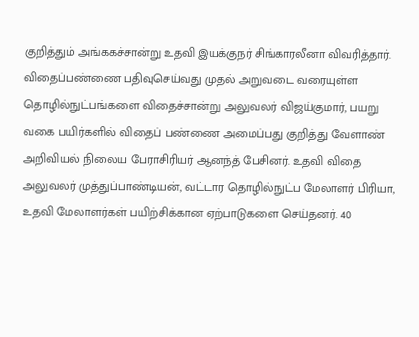குறித்தும் அங்ககச்சான்று உதவி இயக்குநர் சிங்காரலீனா விவரித்தார். விதைப்பண்ணை பதிவுசெய்வது முதல் அறுவடை வரையுள்ள தொழில்நுட்பங்களை விதைச்சான்று அலுவலர் விஜய்குமார், பயறு வகை பயிர்களில் விதைப் பண்ணை அமைப்பது குறித்து வேளாண் அறிவியல் நிலைய பேராசிரியர் ஆனந்த் பேசினர். உதவி விதை அலுவலர் முத்துப்பாண்டியன், வட்டார தொழில்நுட்ப மேலாளர் பிரியா, உதவி மேலாளர்கள் பயிற்சிக்கான ஏற்பாடுகளை செய்தனர். 40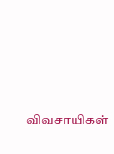விவசாயிகள்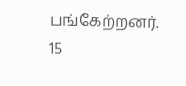பங்கேற்றனர்.
15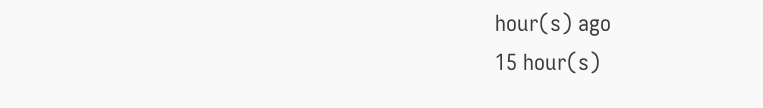hour(s) ago
15 hour(s)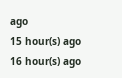ago
15 hour(s) ago
16 hour(s) ago